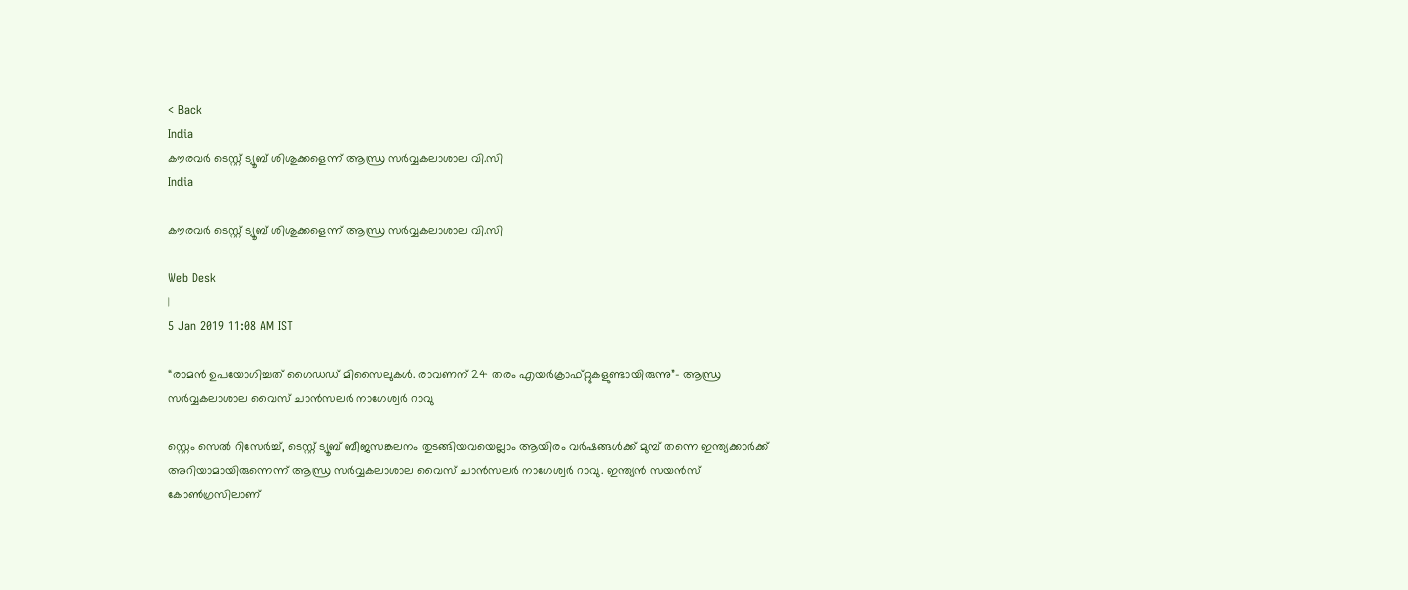< Back
India
കൗരവര്‍ ടെസ്റ്റ് ട്യൂബ് ശിശുക്കളെന്ന് ആന്ധ്ര സര്‍വ്വകലാശാല വി.സി
India

കൗരവര്‍ ടെസ്റ്റ് ട്യൂബ് ശിശുക്കളെന്ന് ആന്ധ്ര സര്‍വ്വകലാശാല വി.സി

Web Desk
|
5 Jan 2019 11:08 AM IST

“രാമന്‍ ഉപയോഗിച്ചത് ഗൈഡഡ് മിസൈലുകള്‍. രാവണന് 24 തരം എയര്‍ക്രാഫ്റ്റുകളുണ്ടായിരുന്നു”- ആന്ധ്ര സര്‍വ്വകലാശാല വൈസ് ചാന്‍സലര്‍ നാഗേശ്വര്‍ റാവു‍

സ്റ്റെം സെല്‍ റിസേര്‍ച്ച്, ടെസ്റ്റ് ട്യൂബ് ബീജസങ്കലനം തുടങ്ങിയവയെല്ലാം ആയിരം വര്‍ഷങ്ങള്‍ക്ക് മുമ്പ് തന്നെ ഇന്ത്യക്കാര്‍ക്ക് അറിയാമായിരുന്നെന്ന് ആന്ധ്ര സര്‍വ്വകലാശാല വൈസ് ചാന്‍സലര്‍ നാഗേശ്വര്‍ റാവു‍. ഇന്ത്യന്‍ സയന്‍സ് കോണ്‍ഗ്രസിലാണ്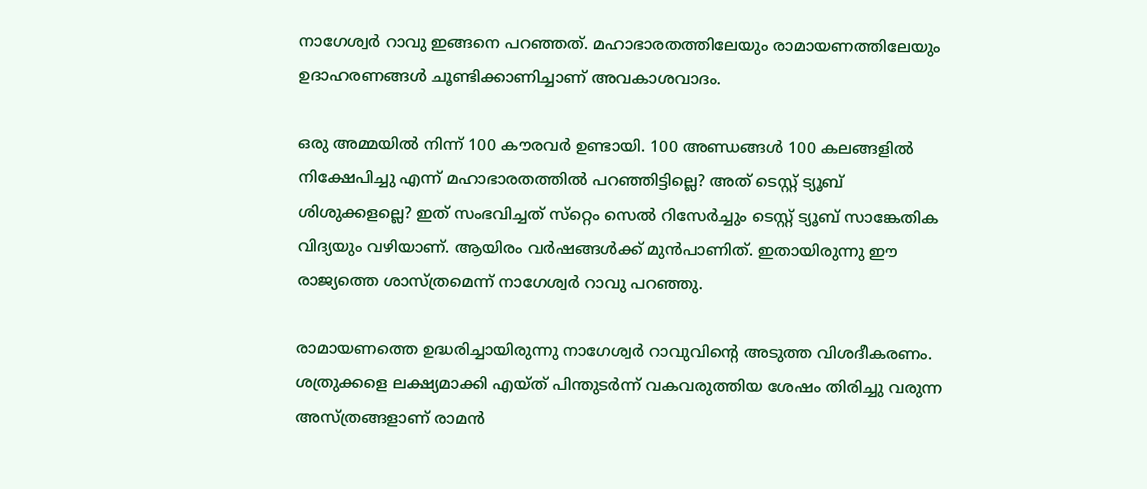നാഗേശ്വര്‍ റാവു ഇങ്ങനെ പറഞ്ഞത്. മഹാഭാരതത്തിലേയും രാമായണത്തിലേയും ഉദാഹരണങ്ങള്‍ ചൂണ്ടിക്കാണിച്ചാണ് അവകാശവാദം.

ഒരു അമ്മയില്‍ നിന്ന് 100 കൗരവര്‍ ഉണ്ടായി. 100 അണ്ഡങ്ങള്‍ 100 കലങ്ങളില്‍ നിക്ഷേപിച്ചു എന്ന് മഹാഭാരതത്തില്‍ പറഞ്ഞിട്ടില്ലെ? അത് ടെസ്റ്റ് ട്യൂബ് ശിശുക്കളല്ലെ? ഇത് സംഭവിച്ചത് സ്‌റ്റെം സെല്‍ റിസേര്‍ച്ചും ടെസ്റ്റ് ട്യൂബ് സാങ്കേതിക വിദ്യയും വഴിയാണ്. ആയിരം വര്‍ഷങ്ങള്‍ക്ക് മുന്‍പാണിത്. ഇതായിരുന്നു ഈ രാജ്യത്തെ ശാസ്ത്രമെന്ന് നാഗേശ്വര്‍ റാവു പറഞ്ഞു.

രാമായണത്തെ ഉദ്ധരിച്ചായിരുന്നു നാഗേശ്വര്‍ റാവുവിന്‍റെ അടുത്ത വിശദീകരണം. ശത്രുക്കളെ ലക്ഷ്യമാക്കി എയ്ത് പിന്തുടര്‍ന്ന് വകവരുത്തിയ ശേഷം തിരിച്ചു വരുന്ന അസ്ത്രങ്ങളാണ് രാമന്‍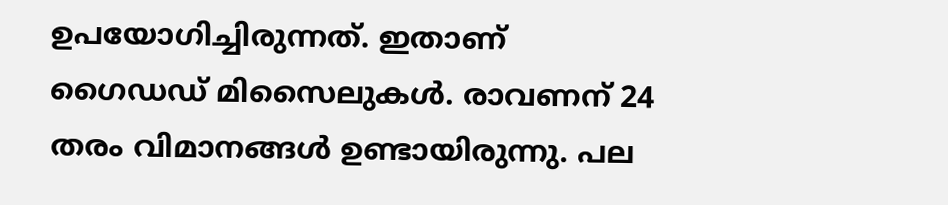ഉപയോഗിച്ചിരുന്നത്. ഇതാണ് ഗൈഡഡ് മിസൈലുകള്‍. രാവണന് 24 തരം വിമാനങ്ങള്‍ ഉണ്ടായിരുന്നു. പല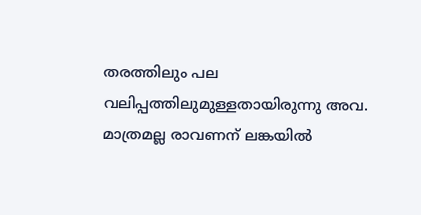തരത്തിലും പല വലിപ്പത്തിലുമുള്ളതായിരുന്നു അവ. മാത്രമല്ല രാവണന് ലങ്കയില്‍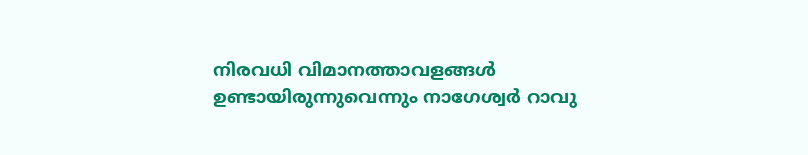നിരവധി വിമാനത്താവളങ്ങള്‍ ഉണ്ടായിരുന്നുവെന്നും നാഗേശ്വര്‍ റാവു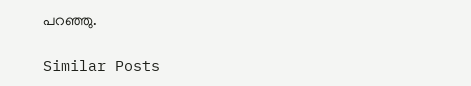പറഞ്ഞു.

Similar Posts